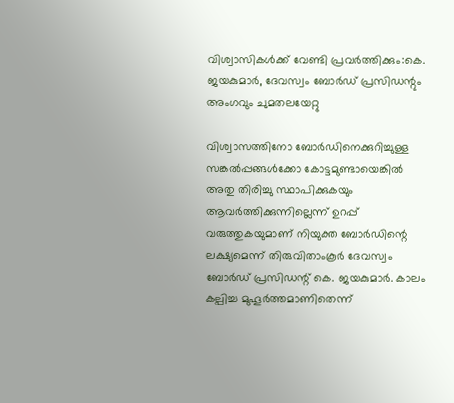വിശ്വാസികൾക്ക് വേണ്ടി പ്രവർത്തിക്കും:കെ. ജയകുമാർ, ദേവസ്വം ബോർഡ് പ്രസിഡന്റും അംഗവും ചുമതലയേറ്റു

വിശ്വാസത്തിനോ ബോർഡിനെക്കുറിച്ചുള്ള സങ്കൽപ്പങ്ങൾക്കോ കോട്ടമുണ്ടായെങ്കിൽ അതു തിരിച്ചു സ്ഥാപിക്കുകയും ആവർത്തിക്കുന്നില്ലെന്ന് ഉറപ്പ് വരുത്തുകയുമാണ് നിയുക്ത ബോർഡിന്റെ ലക്ഷ്യമെന്ന് തിരുവിതാംകൂർ ദേവസ്വം ബോർഡ് പ്രസിഡന്റ് കെ. ജയകുമാർ. കാലം കല്പിച്ച മുഹൂർത്തമാണിതെന്ന്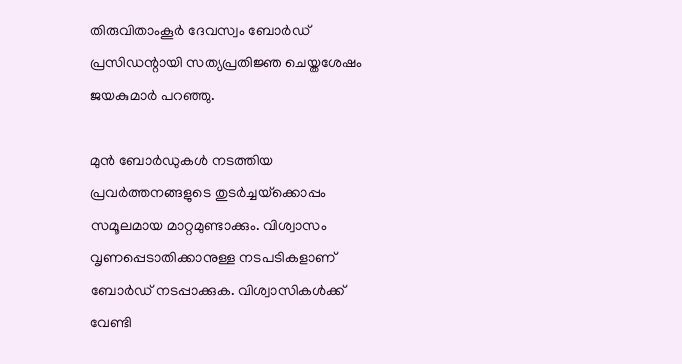തിരുവിതാംകൂർ ദേവസ്വം ബോർഡ് പ്രസിഡന്റായി സത്യപ്രതിജ്ഞ ചെയ്തശേഷം ജയകുമാർ പറഞ്ഞു.

മുൻ ബോർഡുകൾ നടത്തിയ പ്രവർത്തനങ്ങളുടെ തുടർച്ചയ്‌ക്കൊപ്പം സമൂലമായ മാറ്റമുണ്ടാക്കും. വിശ്വാസം വൃണപ്പെടാതിക്കാനുള്ള നടപടികളാണ് ബോർഡ് നടപ്പാക്കുക. വിശ്വാസികൾക്ക് വേണ്ടി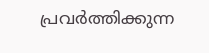പ്രവർത്തിക്കുന്ന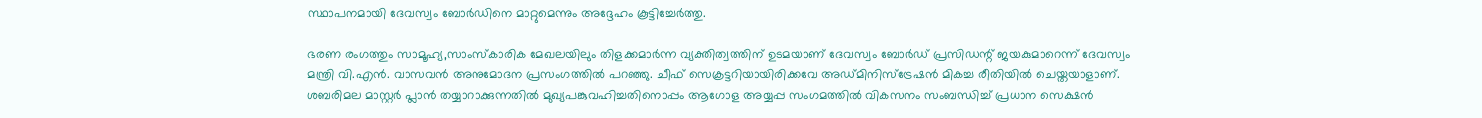സ്ഥാപനമായി ദേവസ്വം ബോർഡിനെ മാറ്റുമെന്നും അദ്ദേഹം കൂട്ടിച്ചേർത്തു.

ഭരണ രംഗത്തും സാമൂഹ്യ,സാംസ്‌കാരിക മേഖലയിലും തിളക്കമാർന്ന വ്യക്തിത്വത്തിന് ഉടമയാണ് ദേവസ്വം ബോർഡ് പ്രസിഡന്റ് ജയകുമാറെന്ന് ദേവസ്വം മന്ത്രി വി.എൻ. വാസവൻ അനുമോദന പ്രസംഗത്തിൽ പറഞ്ഞു. ചീഫ് സെക്രട്ടറിയായിരിക്കവേ അഡ്മിനിസ്‌ട്രേഷൻ മികച്ച രീതിയിൽ ചെയ്തയാളാണ്. ശബരിമല മാസ്റ്റർ പ്ലാൻ തയ്യാറാക്കുന്നതിൽ മുഖ്യപങ്കുവഹിച്ചതിനൊപ്പം ആഗോള അയ്യപ്പ സംഗമത്തിൽ വികസനം സംബന്ധിച്ച് പ്രധാന സെക്ഷൻ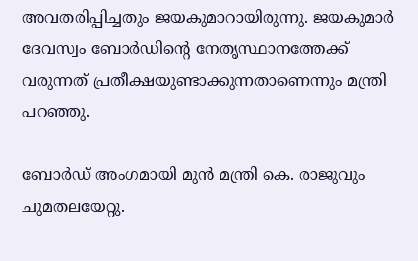അവതരിപ്പിച്ചതും ജയകുമാറായിരുന്നു. ജയകുമാർ ദേവസ്വം ബോർഡിന്റെ നേതൃസ്ഥാനത്തേക്ക് വരുന്നത് പ്രതീക്ഷയുണ്ടാക്കുന്നതാണെന്നും മന്ത്രി പറഞ്ഞു.

ബോർഡ് അംഗമായി മുൻ മന്ത്രി കെ. രാജുവും ചുമതലയേറ്റു.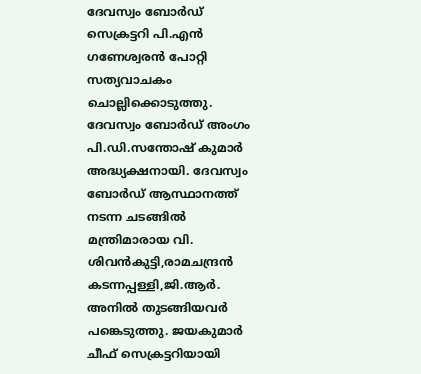ദേവസ്വം ബോർഡ് സെക്രട്ടറി പി.എൻ ഗണേശ്വരൻ പോറ്റി സത്യവാചകം ചൊല്ലിക്കൊടുത്തു. ദേവസ്വം ബോർഡ് അംഗം പി.ഡി.സന്തോഷ് കുമാർ അദ്ധ്യക്ഷനായി. ദേവസ്വം ബോർഡ് ആസ്ഥാനത്ത് നടന്ന ചടങ്ങിൽ മന്ത്രിമാരായ വി. ശിവൻകുട്ടി,രാമചന്ദ്രൻ കടന്നപ്പള്ളി,ജി.ആർ. അനിൽ തുടങ്ങിയവർ പങ്കെടുത്തു. ജയകുമാർ ചീഫ് സെക്രട്ടറിയായി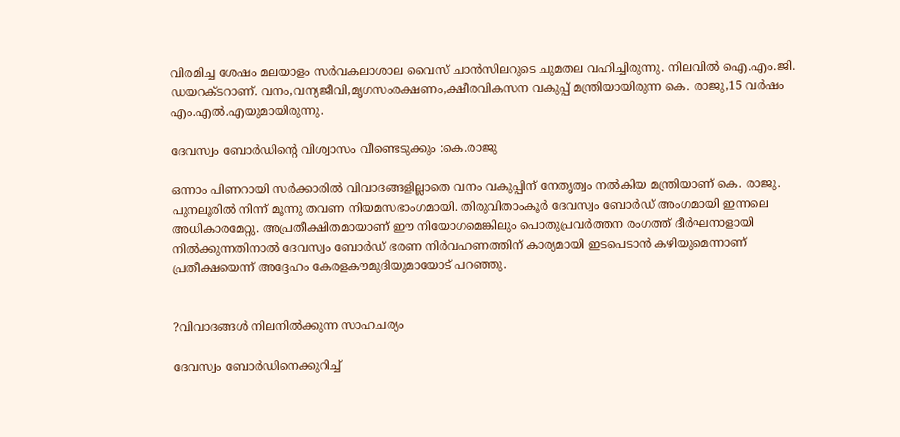വിരമിച്ച ശേഷം മലയാളം സർവകലാശാല വൈസ് ചാൻസിലറുടെ ചുമതല വഹിച്ചിരുന്നു. നിലവിൽ ഐ.എം.ജി. ഡയറക്ടറാണ്. വനം,വന്യജീവി,മൃഗസംരക്ഷണം,ക്ഷീരവികസന വകുപ്പ് മന്ത്രിയായിരുന്ന കെ. രാജു,15 വർഷം എം.എൽ.എയുമായിരുന്നു.

ദേവസ്വം ബോർഡിന്റെ വിശ്വാസം വീണ്ടെടുക്കും :കെ.രാജു

ഒന്നാം പിണറായി സർക്കാരിൽ വിവാദങ്ങളില്ലാതെ വനം വകുപ്പിന് നേതൃത്വം നൽകിയ മന്ത്രിയാണ് കെ. രാജു. പുനലൂരിൽ നിന്ന് മൂന്നു തവണ നിയമസഭാംഗമായി. തിരുവിതാംകൂർ ദേവസ്വം ബോർഡ് അംഗമായി ഇന്നലെ അധികാരമേറ്റു. അപ്രതീക്ഷിതമായാണ് ഈ നിയോഗമെങ്കിലും പൊതുപ്രവർത്തന രംഗത്ത് ദീർഘനാളായി നിൽക്കുന്നതിനാൽ ദേവസ്വം ബോർഡ് ഭരണ നിർവഹണത്തിന് കാര്യമായി ഇടപെടാൻ കഴിയുമെന്നാണ് പ്രതീക്ഷയെന്ന് അദ്ദേഹം കേരളകൗമുദിയുമായോട് പറഞ്ഞു.


?വിവാദങ്ങൾ നിലനിൽക്കുന്ന സാഹചര്യം

ദേവസ്വം ബോർഡിനെക്കുറിച്ച്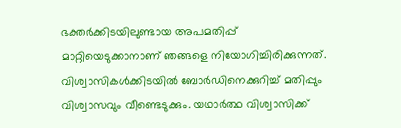ഭക്തർക്കിടയിലുണ്ടായ അപമതിപ്പ് മാറ്റിയെടുക്കാനാണ് ഞങ്ങളെ നിയോഗിച്ചിരിക്കുന്നത്. വിശ്വാസികൾക്കിടയിൽ ബോർഡിനെക്കുറിച്ച് മതിപ്പും വിശ്വാസവും വീണ്ടെടുക്കും. യഥാർത്ഥ വിശ്വാസിക്ക്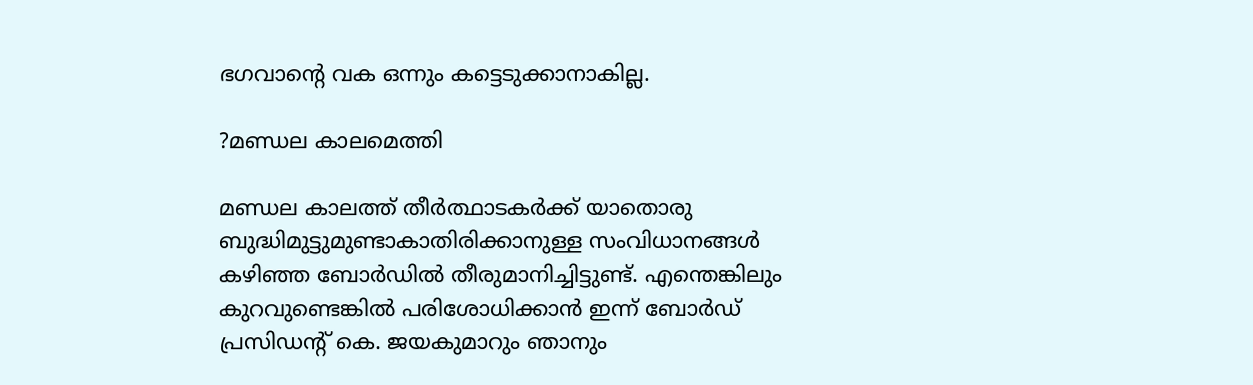ഭഗവാന്റെ വക ഒന്നും കട്ടെടുക്കാനാകില്ല.

?മണ്ഡല കാലമെത്തി

മണ്ഡല കാലത്ത് തീർത്ഥാടകർക്ക് യാതൊരു ബുദ്ധിമുട്ടുമുണ്ടാകാതിരിക്കാനുള്ള സംവിധാനങ്ങൾ കഴിഞ്ഞ ബോർഡിൽ തീരുമാനിച്ചിട്ടുണ്ട്. എന്തെങ്കിലും കുറവുണ്ടെങ്കിൽ പരിശോധിക്കാൻ ഇന്ന് ബോർഡ് പ്രസിഡന്റ് കെ. ജയകുമാറും ഞാനും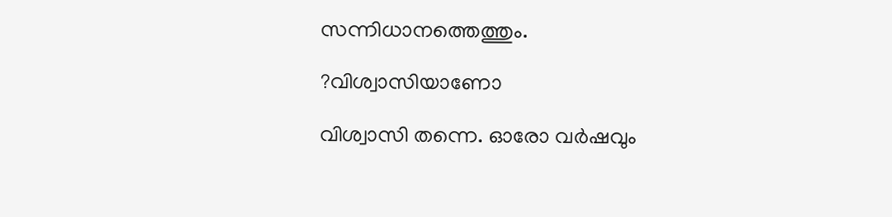സന്നിധാനത്തെത്തും.

?വിശ്വാസിയാണോ

വിശ്വാസി തന്നെ. ഓരോ വർഷവും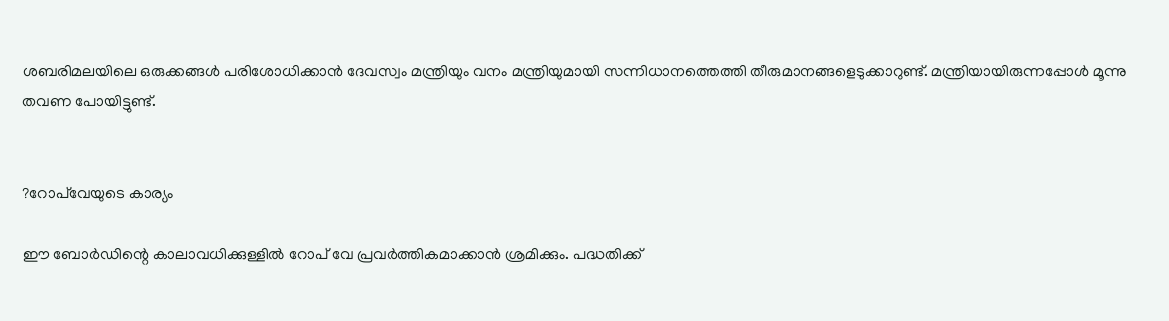ശബരിമലയിലെ ഒരുക്കങ്ങൾ പരിശോധിക്കാൻ ദേവസ്വം മന്ത്രിയും വനം മന്ത്രിയുമായി സന്നിധാനത്തെത്തി തീരുമാനങ്ങളെടുക്കാറുണ്ട്. മന്ത്രിയായിരുന്നപ്പോൾ മൂന്നു തവണ പോയിട്ടുണ്ട്.


?റോപ്‌വേയുടെ കാര്യം

ഈ ബോർഡിന്റെ കാലാവധിക്കുള്ളിൽ റോപ് വേ പ്രവർത്തികമാക്കാൻ ശ്രമിക്കും. പദ്ധതിക്ക്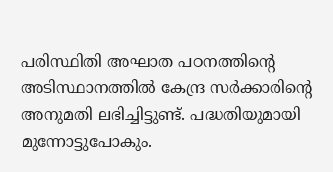പരിസ്ഥിതി അഘാത പഠനത്തിന്റെ അടിസ്ഥാനത്തിൽ കേന്ദ്ര സർക്കാരിന്റെ അനുമതി ലഭിച്ചിട്ടുണ്ട്. പദ്ധതിയുമായി മുന്നോട്ടുപോകും.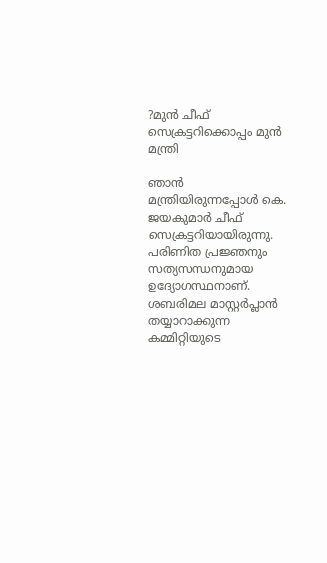?മുൻ ചീഫ് സെക്രട്ടറിക്കൊപ്പം മുൻ മന്ത്രി

ഞാൻ മന്ത്രിയിരുന്നപ്പോൾ കെ. ജയകുമാർ ചീഫ് സെക്രട്ടറിയായിരുന്നു. പരിണിത പ്രജ്ഞനും സത്യസന്ധനുമായ ഉദ്യോഗസ്ഥനാണ്. ശബരിമല മാസ്റ്റർപ്ലാൻ തയ്യാറാക്കുന്ന കമ്മിറ്റിയുടെ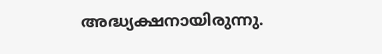അദ്ധ്യക്ഷനായിരുന്നു.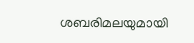ശബരിമലയുമായി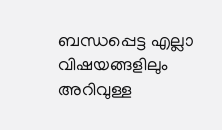ബന്ധപ്പെട്ട എല്ലാ വിഷയങ്ങളിലും അറിവുള്ള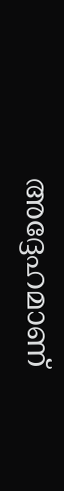അദ്ദേഹമാണ്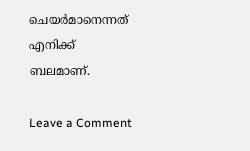ചെയർമാനെന്നത് എനിക്ക് ബലമാണ്.

Leave a Comment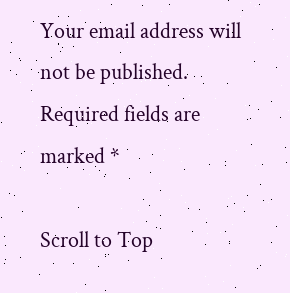Your email address will not be published. Required fields are marked *

Scroll to Top